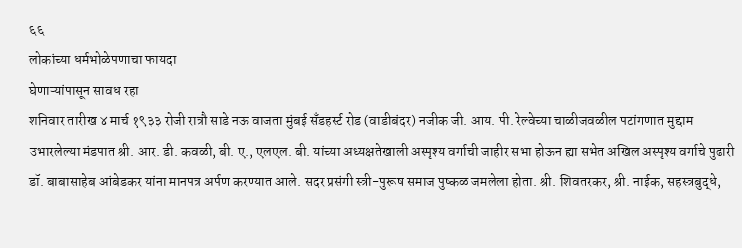६६
लोकांच्या धर्मभोळेपणाचा फायदा
घेणाऱ्यांपासून सावध रहा
शनिवार तारीख ४ मार्च १९३३ रोजी रात्रौ साडे नऊ वाजता मुंबई सँडहर्स्ट रोड (वाडीबंदर) नजीक जी. आय. पी. रेल्वेच्या चाळीजवळील पटांगणात मुद्दाम उभारलेल्या मंडपात श्री. आर. डी. कवळी, बी. ए., एलएल. बी. यांच्या अध्यक्षतेखाली अस्पृश्य वर्गाची जाहीर सभा होऊन ह्या सभेत अखिल अस्पृश्य वर्गाचे पुढारी डॉ. बाबासाहेब आंबेडकर यांना मानपत्र अर्पण करण्यात आले. सदर प्रसंगी स्त्री-पुरूष समाज पुष्कळ जमलेला होता. श्री. शिवतरकर, श्री. नाईक, सहस्त्रबुद्धे,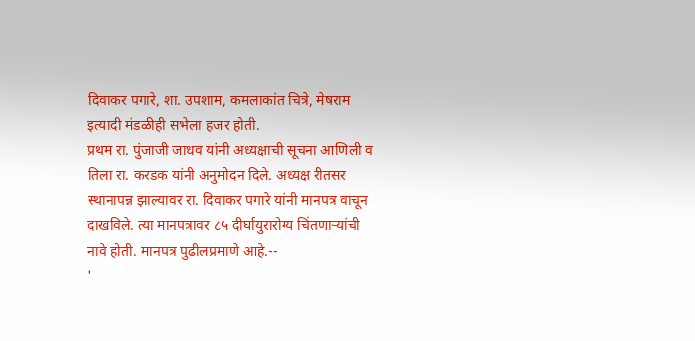दिवाकर पगारे, शा. उपशाम, कमलाकांत चित्रे, मेषराम इत्यादी मंडळीही सभेला हजर होती.
प्रथम रा. पुंजाजी जाधव यांनी अध्यक्षाची सूचना आणिली व तिला रा. करडक यांनी अनुमोदन दिले. अध्यक्ष रीतसर स्थानापन्न झाल्यावर रा. दिवाकर पगारे यांनी मानपत्र वाचून दाखविले. त्या मानपत्रावर ८५ दीर्घायुरारोग्य चिंतणाऱ्यांची नावे होती. मानपत्र पुढीलप्रमाणे आहे.--
'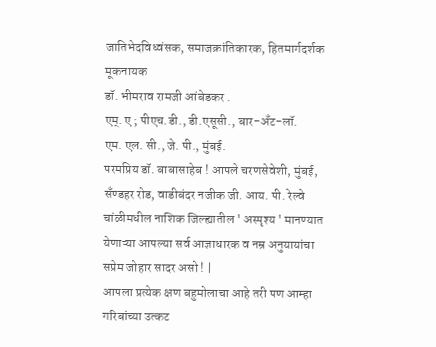जातिभेदविध्वंसक, समाजक्रांतिकारक, हितमार्गदर्शक मूकनायक
डॉ. भीमराव रामजी आंबेडकर .
एम्. ए ; पीएच.डी., डी.एसूसी., बार-अँट-लॉ.
एम. एल. सी., जे. पी., मुंबई.
परमप्रिय डॉ. बाबासाहेब ! आपले चरणसेवेशी, मुंबई, सँण्डहर रोड, वाडीबंदर नजीक जी. आय. पी. रेल्वे चांळीमधील नाशिक जिल्ह्यातील ' अस्पृश्य ' मानण्यात येणाऱ्या आपल्या सर्व आज्ञाधारक व नम्र अनुयायांचा सप्रेम जोहार सादर असो ! |
आपला प्रत्येक क्षण बहुमोलाचा आहे तरी पण आम्हा गरिबांच्या उत्कट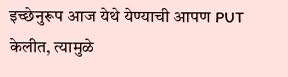इच्छेनुरूप आज येथे येण्याची आपण PUT केलीत, त्यामुळे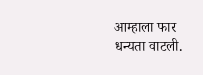आम्हाला फार धन्यता वाटली.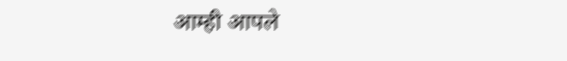आम्ही आपले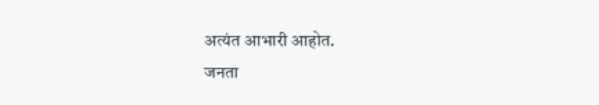अत्यंत आभारी आहोत.
जनता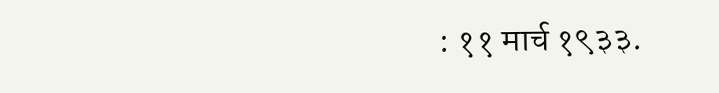: ११ मार्च १९३३.